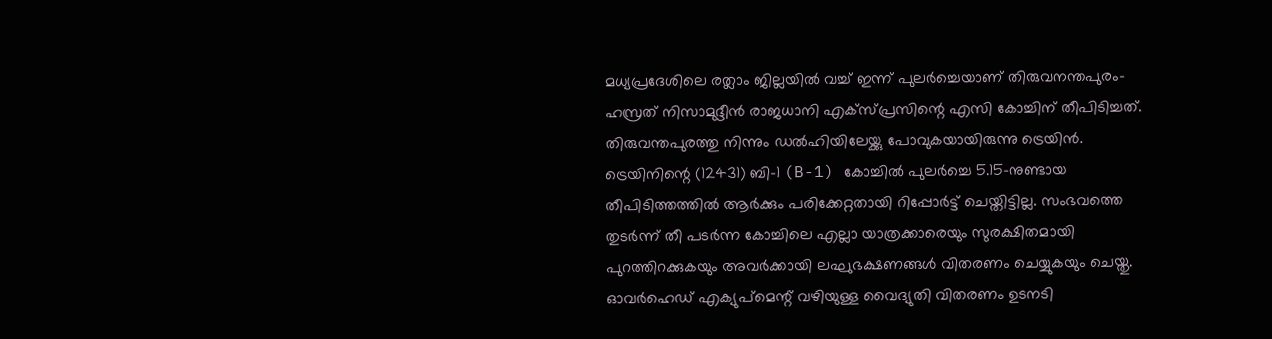മധ്യപ്രദേശിലെ രത്ലാം ജില്ലയിൽ വച്ച് ഇന്ന് പുലർച്ചെയാണ് തിരുവനന്തപുരം-ഹസ്രത് നിസാമുദ്ദീൻ രാജധാനി എക്സ്പ്രസിന്റെ എസി കോച്ചിന് തീപിടിച്ചത്. തിരുവന്തപുരത്തു നിന്നും ഡൽഹിയിലേയ്ക്കു പോവുകയായിരുന്നു ട്രെയിൻ. ട്രെയിനിന്റെ (12431) ബി-1 (B-1) കോച്ചിൽ പുലർച്ചെ 5.15-നുണ്ടായ തീപിടിത്തത്തിൽ ആർക്കും പരിക്കേറ്റതായി റിപ്പോർട്ട് ചെയ്തിട്ടില്ല. സംഭവത്തെ തുടർന്ന് തീ പടർന്ന കോച്ചിലെ എല്ലാ യാത്രക്കാരെയും സുരക്ഷിതമായി പുറത്തിറക്കുകയും അവർക്കായി ലഘുഭക്ഷണങ്ങൾ വിതരണം ചെയ്യുകയും ചെയ്തു. ഓവർഹെഡ് എക്യുപ്മെന്റ് വഴിയുള്ള വൈദ്യുതി വിതരണം ഉടനടി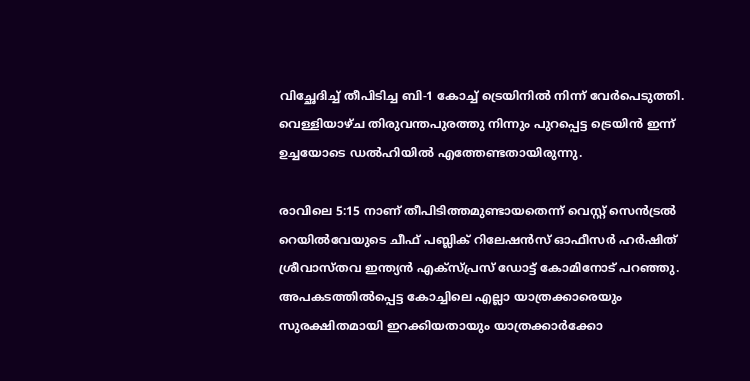വിച്ഛേദിച്ച് തീപിടിച്ച ബി-1 കോച്ച് ട്രെയിനിൽ നിന്ന് വേർപെടുത്തി. വെള്ളിയാഴ്ച തിരുവന്തപുരത്തു നിന്നും പുറപ്പെട്ട ട്രെയിൻ ഇന്ന് ഉച്ചയോടെ ഡൽഹിയിൽ എത്തേണ്ടതായിരുന്നു.

രാവിലെ 5:15 നാണ് തീപിടിത്തമുണ്ടായതെന്ന് വെസ്റ്റ് സെൻട്രൽ റെയിൽവേയുടെ ചീഫ് പബ്ലിക് റിലേഷൻസ് ഓഫീസർ ഹർഷിത് ശ്രീവാസ്തവ ഇന്ത്യൻ എക്സ്പ്രസ് ഡോട്ട് കോമിനോട് പറഞ്ഞു. അപകടത്തിൽപ്പെട്ട കോച്ചിലെ എല്ലാ യാത്രക്കാരെയും സുരക്ഷിതമായി ഇറക്കിയതായും യാത്രക്കാർക്കോ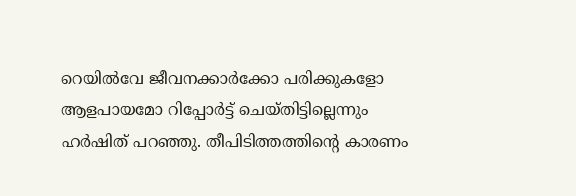റെയിൽവേ ജീവനക്കാർക്കോ പരിക്കുകളോ ആളപായമോ റിപ്പോർട്ട് ചെയ്തിട്ടില്ലെന്നും ഹർഷിത് പറഞ്ഞു. തീപിടിത്തത്തിന്റെ കാരണം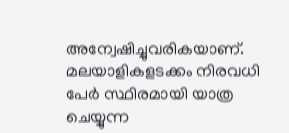അന്വേഷിച്ചുവരികയാണ്. മലയാളികളടക്കം നിരവധി പേർ സ്ഥിരമായി യാത്ര ചെയ്യുന്ന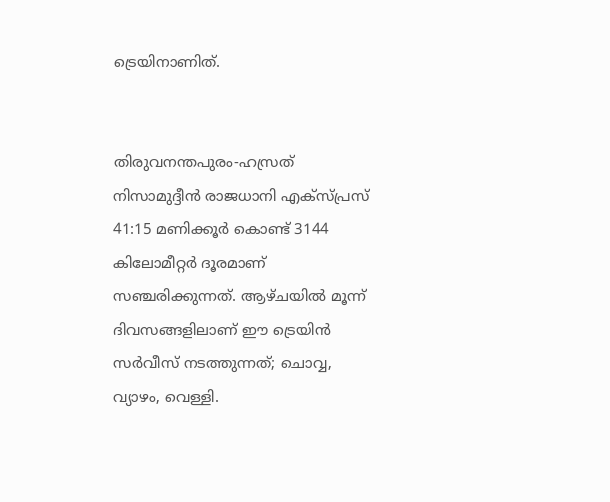ട്രെയിനാണിത്.


തിരുവനന്തപുരം-ഹസ്രത് നിസാമുദ്ദീൻ രാജധാനി എക്സ്പ്രസ് 41:15 മണിക്കൂർ കൊണ്ട് 3144 കിലോമീറ്റർ ദൂരമാണ് സഞ്ചരിക്കുന്നത്. ആഴ്ചയിൽ മൂന്ന് ദിവസങ്ങളിലാണ് ഈ ട്രെയിൻ സർവീസ് നടത്തുന്നത്; ചൊവ്വ, വ്യാഴം, വെള്ളി.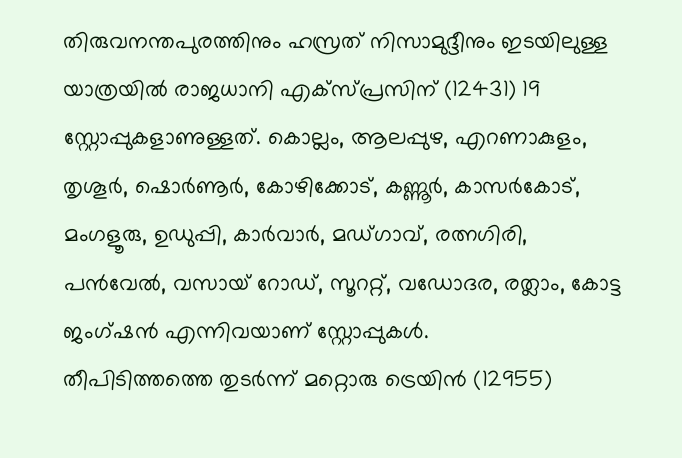തിരുവനന്തപുരത്തിനും ഹസ്രത് നിസാമുദ്ദീനും ഇടയിലുള്ള യാത്രയിൽ രാജധാനി എക്സ്പ്രസിന് (12431) 19 സ്റ്റോപ്പുകളാണുള്ളത്. കൊല്ലം, ആലപ്പുഴ, എറണാകുളം, തൃശൂർ, ഷൊർണൂർ, കോഴിക്കോട്, കണ്ണൂർ, കാസർകോട്, മംഗളൂരു, ഉഡുപ്പി, കാർവാർ, മഡ്ഗാവ്, രത്നഗിരി, പൻവേൽ, വസായ് റോഡ്, സൂററ്റ്, വഡോദര, രത്ലാം, കോട്ട ജംഗ്ഷൻ എന്നിവയാണ് സ്റ്റോപ്പുകൾ.
തീപിടിത്തത്തെ തുടർന്ന് മറ്റൊരു ട്രെയിൻ (12955)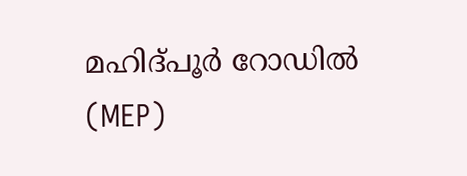മഹിദ്പൂർ റോഡിൽ (MEP)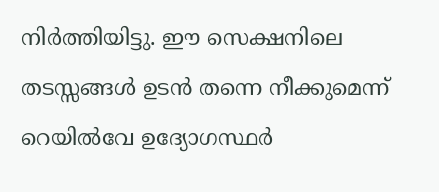നിർത്തിയിട്ടു. ഈ സെക്ഷനിലെ തടസ്സങ്ങൾ ഉടൻ തന്നെ നീക്കുമെന്ന് റെയിൽവേ ഉദ്യോഗസ്ഥർ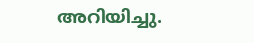അറിയിച്ചു.